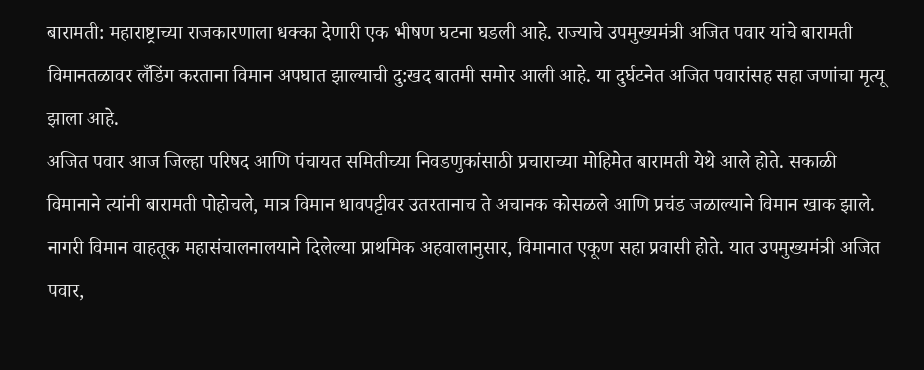बारामती: महाराष्ट्राच्या राजकारणाला धक्का देणारी एक भीषण घटना घडली आहे. राज्याचे उपमुख्यमंत्री अजित पवार यांचे बारामती विमानतळावर लँडिंग करताना विमान अपघात झाल्याची दु:खद बातमी समोर आली आहे. या दुर्घटनेत अजित पवारांसह सहा जणांचा मृत्यू झाला आहे.
अजित पवार आज जिल्हा परिषद आणि पंचायत समितीच्या निवडणुकांसाठी प्रचाराच्या मोहिमेत बारामती येथे आले होते. सकाळी विमानाने त्यांनी बारामती पोहोचले, मात्र विमान धावपट्टीवर उतरतानाच ते अचानक कोसळले आणि प्रचंड जळाल्याने विमान खाक झाले.
नागरी विमान वाहतूक महासंचालनालयाने दिलेल्या प्राथमिक अहवालानुसार, विमानात एकूण सहा प्रवासी होते. यात उपमुख्यमंत्री अजित पवार,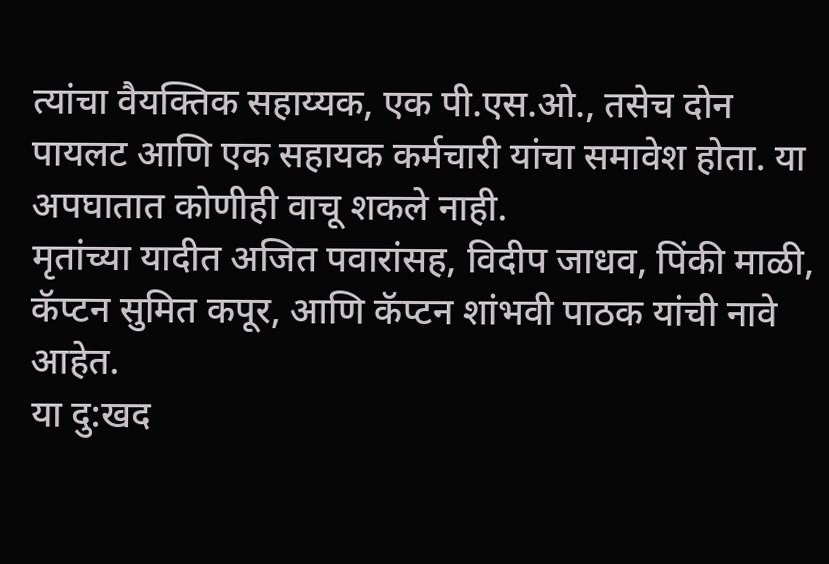त्यांचा वैयक्तिक सहाय्यक, एक पी.एस.ओ., तसेच दोन पायलट आणि एक सहायक कर्मचारी यांचा समावेश होता. या अपघातात कोणीही वाचू शकले नाही.
मृतांच्या यादीत अजित पवारांसह, विदीप जाधव, पिंकी माळी, कॅप्टन सुमित कपूर, आणि कॅप्टन शांभवी पाठक यांची नावे आहेत.
या दु:खद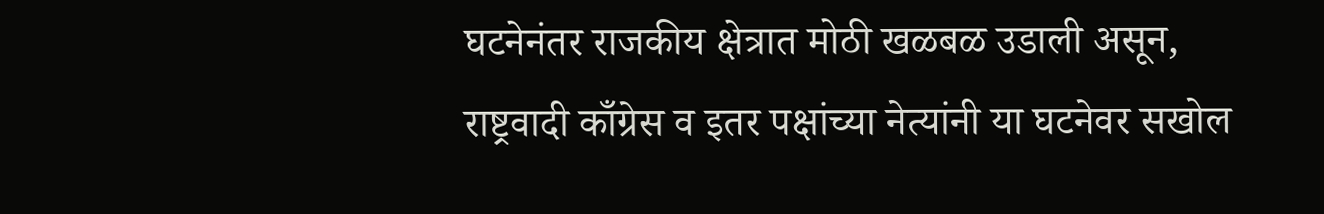घटनेनंतर राजकीय क्षेत्रात मोठी खळबळ उडाली असून, राष्ट्रवादी काँग्रेस व इतर पक्षांच्या नेत्यांनी या घटनेवर सखोल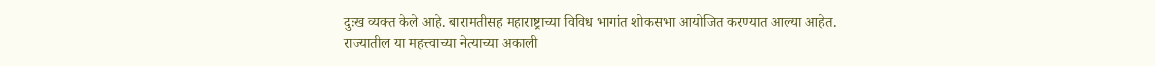दुःख व्यक्त केले आहे. बारामतीसह महाराष्ट्राच्या विविध भागांत शोकसभा आयोजित करण्यात आल्या आहेत.
राज्यातील या महत्त्वाच्या नेत्याच्या अकाली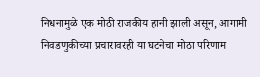निधनामुळे एक मोठी राजकीय हानी झाली असून, आगामी निवडणुकीच्या प्रचारावरही या घटनेचा मोठा परिणाम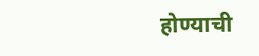होण्याची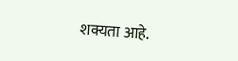शक्यता आहे.